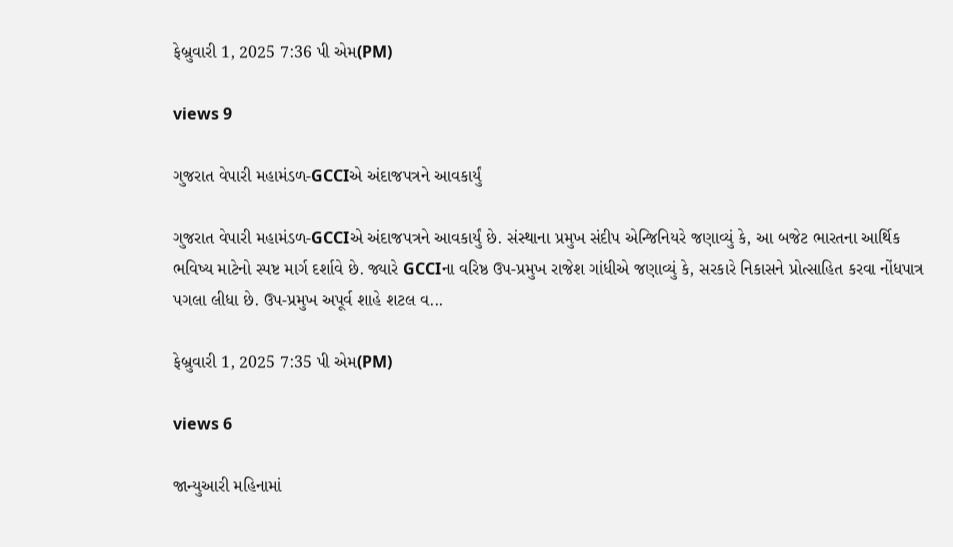ફેબ્રુવારી 1, 2025 7:36 પી એમ(PM)

views 9

ગુજરાત વેપારી મહામંડળ-GCCIએ અંદાજપત્રને આવકાર્યું

ગુજરાત વેપારી મહામંડળ-GCCIએ અંદાજપત્રને આવકાર્યું છે. સંસ્થાના પ્રમુખ સંદીપ એન્જિનિયરે જણાવ્યું કે, આ બજેટ ભારતના આર્થિક ભવિષ્ય માટેનો સ્પષ્ટ માર્ગ દર્શાવે છે. જ્યારે GCCIના વરિષ્ઠ ઉપ-પ્રમુખ રાજેશ ગાંધીએ જણાવ્યું કે, સરકારે નિકાસને પ્રોત્સાહિત કરવા નોંધપાત્ર પગલા લીધા છે. ઉપ-પ્રમુખ અપૂર્વ શાહે શટલ વ...

ફેબ્રુવારી 1, 2025 7:35 પી એમ(PM)

views 6

જાન્યુઆરી મહિનામાં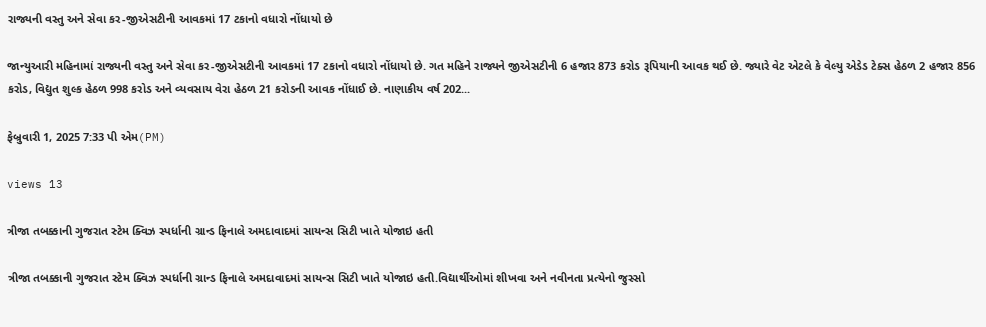રાજ્યની વસ્તુ અને સેવા કર-જીએસટીની આવકમાં 17 ટકાનો વધારો નોંધાયો છે

જાન્યુઆરી મહિનામાં રાજ્યની વસ્તુ અને સેવા કર-જીએસટીની આવકમાં 17 ટકાનો વધારો નોંધાયો છે. ગત મહિને રાજ્યને જીએસટીની 6 હજાર 873 કરોડ રૂપિયાની આવક થઈ છે. જ્યારે વેટ એટલે કે વેલ્યુ એડેડ ટેક્સ હેઠળ 2 હજાર 856 કરોડ, વિદ્યુત શુલ્ક હેઠળ 998 કરોડ અને વ્યવસાય વેરા હેઠળ 21 કરોડની આવક નોંધાઈ છે. નાણાકીય વર્ષ 202...

ફેબ્રુવારી 1, 2025 7:33 પી એમ(PM)

views 13

ત્રીજા તબક્કાની ગુજરાત સ્ટેમ ક્વિઝ સ્પર્ધાની ગ્રાન્ડ ફિનાલે અમદાવાદમાં સાયન્સ સિટી ખાતે યોજાઇ હતી

ત્રીજા તબક્કાની ગુજરાત સ્ટેમ ક્વિઝ સ્પર્ધાની ગ્રાન્ડ ફિનાલે અમદાવાદમાં સાયન્સ સિટી ખાતે યોજાઇ હતી.વિદ્યાર્થીઓમાં શીખવા અને નવીનતા પ્રત્યેનો જુસ્સો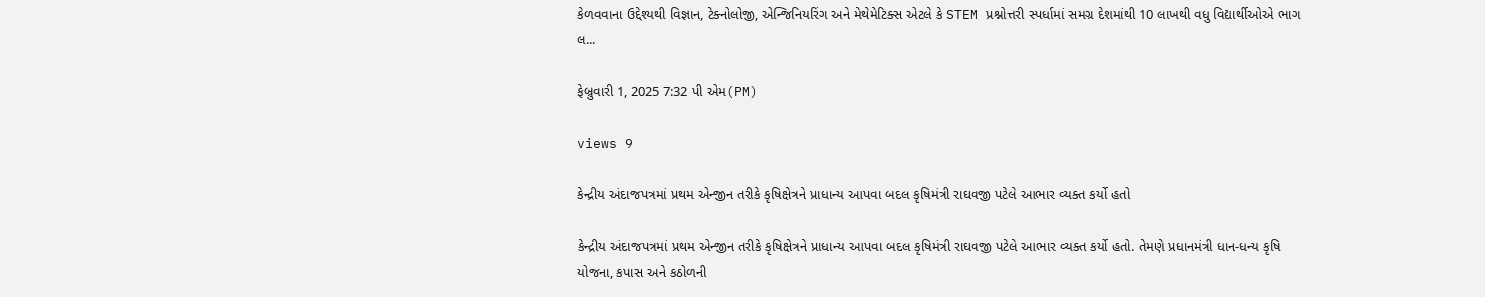કેળવવાના ઉદ્દેશ્યથી વિજ્ઞાન, ટેક્નોલોજી, એન્જિનિયરિંગ અને મેથેમેટિક્સ એટલે કે STEM પ્રશ્નોત્તરી સ્પર્ધામાં સમગ્ર દેશમાંથી 10 લાખથી વધુ વિદ્યાર્થીઓએ ભાગ લ...

ફેબ્રુવારી 1, 2025 7:32 પી એમ(PM)

views 9

કેન્દ્રીય અંદાજપત્રમાં પ્રથમ એન્જીન તરીકે કૃષિક્ષેત્રને પ્રાધાન્ય આપવા બદલ કૃષિમંત્રી રાઘવજી પટેલે આભાર વ્યક્ત કર્યો હતો

કેન્દ્રીય અંદાજપત્રમાં પ્રથમ એન્જીન તરીકે કૃષિક્ષેત્રને પ્રાધાન્ય આપવા બદલ કૃષિમંત્રી રાઘવજી પટેલે આભાર વ્યક્ત કર્યો હતો. તેમણે પ્રધાનમંત્રી ધાન-ધન્ય કૃષિ યોજના, કપાસ અને કઠોળની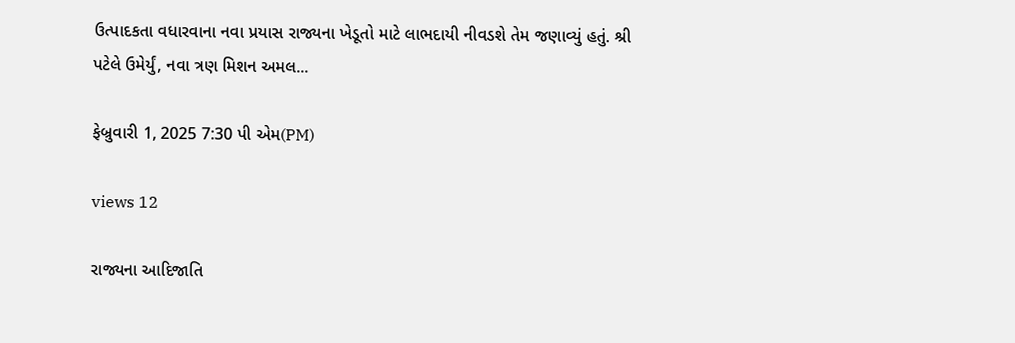ઉત્પાદકતા વધારવાના નવા પ્રયાસ રાજ્યના ખેડૂતો માટે લાભદાયી નીવડશે તેમ જણાવ્યું હતું. શ્રી પટેલે ઉમેર્યું, નવા ત્રણ મિશન અમલ...

ફેબ્રુવારી 1, 2025 7:30 પી એમ(PM)

views 12

રાજ્યના આદિજાતિ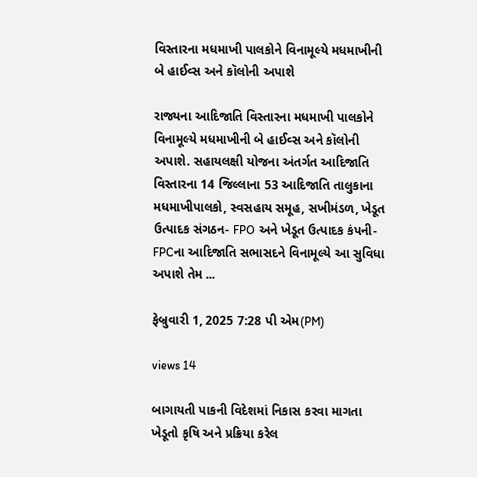વિસ્તારના મધમાખી પાલકોને વિનામૂલ્યે મધમાખીની બે હાઈવ્સ અને કૉલોની અપાશે

રાજ્યના આદિજાતિ વિસ્તારના મધમાખી પાલકોને વિનામૂલ્યે મધમાખીની બે હાઈવ્સ અને કૉલોની અપાશે. સહાયલક્ષી યોજના અંતર્ગત આદિજાતિ વિસ્તારના 14 જિલ્લાના 53 આદિજાતિ તાલુકાના મધમાખીપાલકો, સ્વસહાય સમૂહ, સખીમંડળ, ખેડૂત ઉત્પાદક સંગઠન- FPO અને ખેડૂત ઉત્પાદક કંપની-FPCના આદિજાતિ સભાસદને વિનામૂલ્યે આ સુવિધા અપાશે તેમ ...

ફેબ્રુવારી 1, 2025 7:28 પી એમ(PM)

views 14

બાગાયતી પાકની વિદેશમાં નિકાસ કરવા માગતા ખેડૂતો કૃષિ અને પ્રક્રિયા કરેલ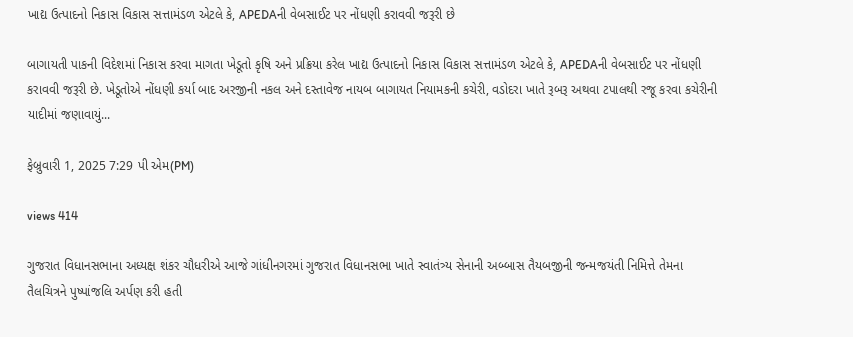ખાદ્ય ઉત્પાદનો નિકાસ વિકાસ સત્તામંડળ એટલે કે, APEDAની વેબસાઈટ પર નોંધણી કરાવવી જરૂરી છે

બાગાયતી પાકની વિદેશમાં નિકાસ કરવા માગતા ખેડૂતો કૃષિ અને પ્રક્રિયા કરેલ ખાદ્ય ઉત્પાદનો નિકાસ વિકાસ સત્તામંડળ એટલે કે, APEDAની વેબસાઈટ પર નોંધણી કરાવવી જરૂરી છે. ખેડૂતોએ નોંધણી કર્યા બાદ અરજીની નકલ અને દસ્તાવેજ નાયબ બાગાયત નિયામકની કચેરી, વડોદરા ખાતે રૂબરૂ અથવા ટપાલથી રજૂ કરવા કચેરીની યાદીમાં જણાવાયું...

ફેબ્રુવારી 1, 2025 7:29 પી એમ(PM)

views 414

ગુજરાત વિધાનસભાના અધ્યક્ષ શંકર ચૌધરીએ આજે ગાંધીનગરમાં ગુજરાત વિધાનસભા ખાતે સ્વાતંત્ર્ય સેનાની અબ્બાસ તૈયબજીની જન્મજયંતી નિમિત્તે તેમના તૈલચિત્રને પુષ્પાંજલિ અર્પણ કરી હતી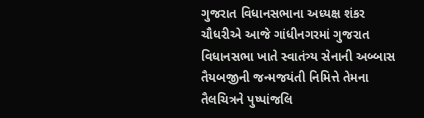ગુજરાત વિધાનસભાના અધ્યક્ષ શંકર ચૌધરીએ આજે ગાંધીનગરમાં ગુજરાત વિધાનસભા ખાતે સ્વાતંત્ર્ય સેનાની અબ્બાસ તૈયબજીની જન્મજયંતી નિમિત્તે તેમના તૈલચિત્રને પુષ્પાંજલિ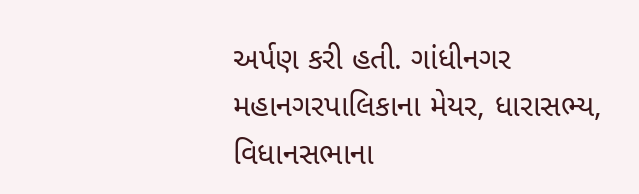અર્પણ કરી હતી. ગાંધીનગર મહાનગરપાલિકાના મેયર, ધારાસભ્ય, વિધાનસભાના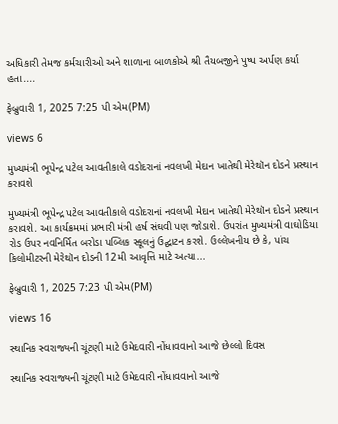અધિકારી તેમજ કર્મચારીઓ અને શાળાના બાળકોએ શ્રી તૈયબજીને પુષ્પ અર્પણ કર્યા હતા....

ફેબ્રુવારી 1, 2025 7:25 પી એમ(PM)

views 6

મુખ્યમંત્રી ભૂપેન્દ્ર પટેલ આવતીકાલે વડોદરાનાં નવલખી મેદાન ખાતેથી મેરેથૉન દોડને પ્રસ્થાન કરાવશે

મુખ્યમંત્રી ભૂપેન્દ્ર પટેલ આવતીકાલે વડોદરાનાં નવલખી મેદાન ખાતેથી મેરેથૉન દોડને પ્રસ્થાન કરાવશે. આ કાર્યક્રમમાં પ્રભારી મંત્રી હર્ષ સંઘવી પણ જોડાશે. ઉપરાંત મુખ્યમંત્રી વાઘોડિયા રોડ ઉપર નવનિર્મિત બરોડા પબ્લિક સ્કૂલનું ઉદ્ઘાટન કરશે. ઉલ્લેખનીય છે કે, પાંચ કિલોમીટરની મેરેથૉન દોડની 12મી આવૃત્તિ માટે અત્યા...

ફેબ્રુવારી 1, 2025 7:23 પી એમ(PM)

views 16

સ્થાનિક સ્વરાજ્યની ચૂંટણી માટે ઉમેદવારી નોંધાવવાનો આજે છેલ્લો દિવસ

સ્થાનિક સ્વરાજ્યની ચૂંટણી માટે ઉમેદવારી નોંધાવવાનો આજે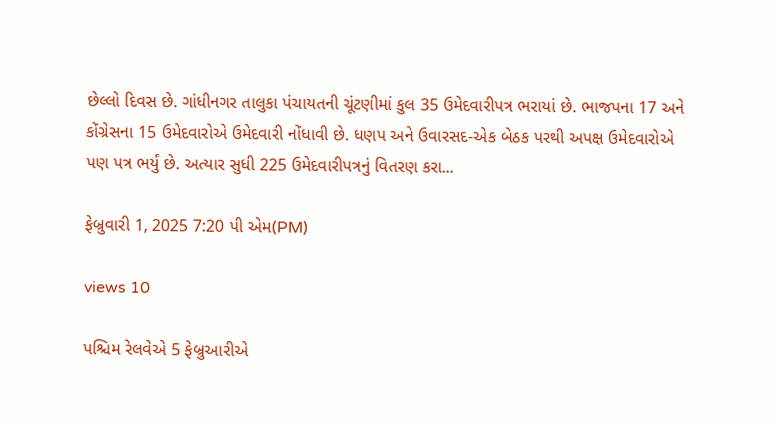છેલ્લો દિવસ છે. ગાંધીનગર તાલુકા પંચાયતની ચૂંટણીમાં કુલ 35 ઉમેદવારીપત્ર ભરાયાં છે. ભાજપના 17 અને કોંગ્રેસના 15 ઉમેદવારોએ ઉમેદવારી નોંધાવી છે. ધણપ અને ઉવારસદ-એક બેઠક પરથી અપક્ષ ઉમેદવારોએ પણ પત્ર ભર્યું છે. અત્યાર સુધી 225 ઉમેદવારીપત્રનું વિતરણ કરા...

ફેબ્રુવારી 1, 2025 7:20 પી એમ(PM)

views 10

પશ્ચિમ રેલવેએ 5 ફેબ્રુઆરીએ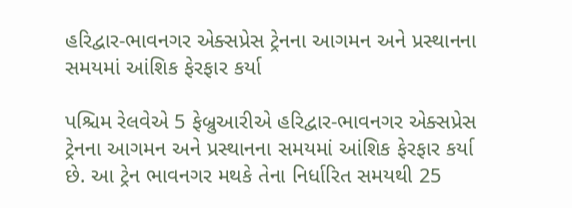હરિદ્વાર-ભાવનગર એક્સપ્રેસ ટ્રેનના આગમન અને પ્રસ્થાનના સમયમાં આંશિક ફેરફાર કર્યા

પશ્ચિમ રેલવેએ 5 ફેબ્રુઆરીએ હરિદ્વાર-ભાવનગર એક્સપ્રેસ ટ્રેનના આગમન અને પ્રસ્થાનના સમયમાં આંશિક ફેરફાર કર્યા છે. આ ટ્રેન ભાવનગર મથકે તેના નિર્ધારિત સમયથી 25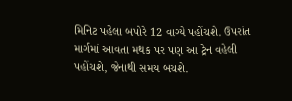મિનિટ પહેલા બપોરે 12 વાગ્યે પહોંચશે. ઉપરાંત માર્ગમાં આવતા મથક પર પણ આ ટ્રેન વહેલી પહોંચશે, જેનાથી સમય બચશે.